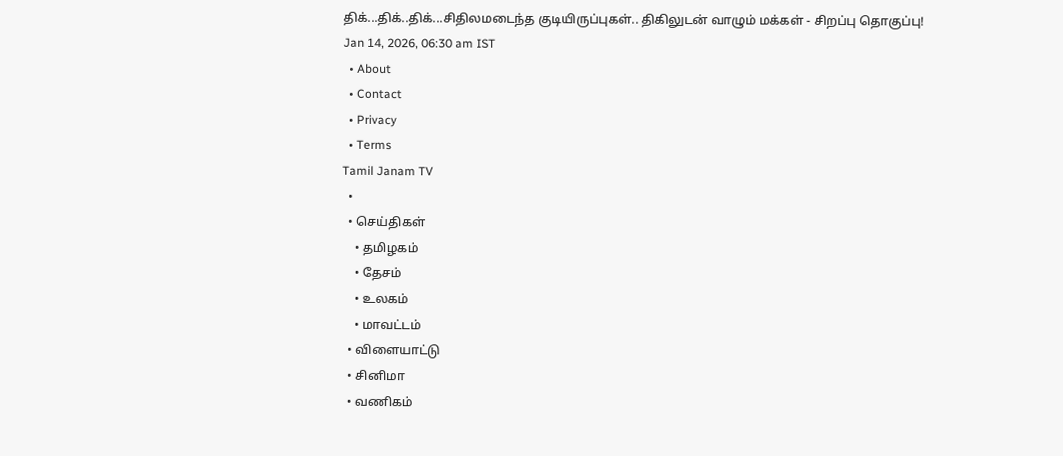திக்...திக்..திக்...சிதிலமடைந்த குடியிருப்புகள்.. திகிலுடன் வாழும் மக்கள் - சிறப்பு தொகுப்பு!
Jan 14, 2026, 06:30 am IST
  • About
  • Contact
  • Privacy
  • Terms
Tamil Janam TV
  •
  • செய்திகள்
    • தமிழகம்
    • தேசம்
    • உலகம்
    • மாவட்டம்
  • விளையாட்டு
  • சினிமா
  • வணிகம்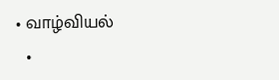• வாழ்வியல்
  •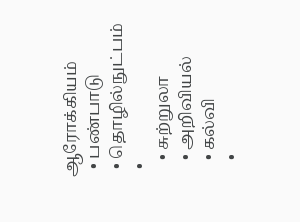ஆரோக்கியம்
  • பண்பாடு
  • தொழில்நுட்பம்
  •
    • சுற்றுலா
    • அறிவியல்
    • கல்வி
    •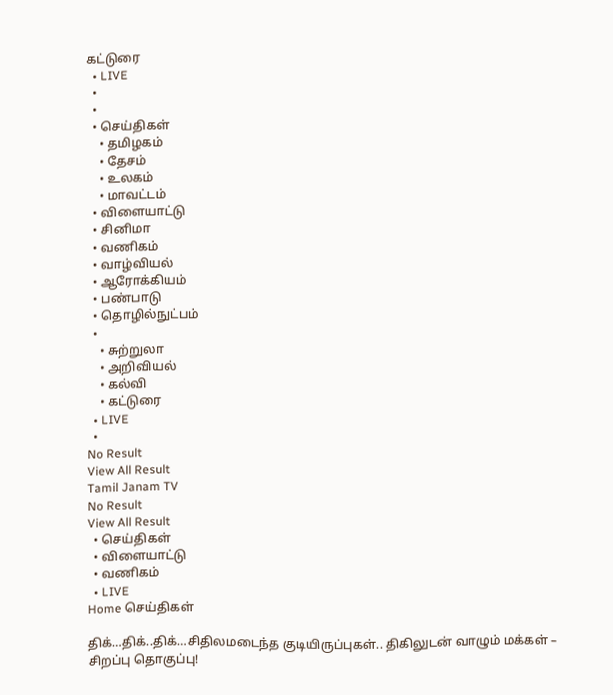கட்டுரை
  • LIVE
  •
  •
  • செய்திகள்
    • தமிழகம்
    • தேசம்
    • உலகம்
    • மாவட்டம்
  • விளையாட்டு
  • சினிமா
  • வணிகம்
  • வாழ்வியல்
  • ஆரோக்கியம்
  • பண்பாடு
  • தொழில்நுட்பம்
  •
    • சுற்றுலா
    • அறிவியல்
    • கல்வி
    • கட்டுரை
  • LIVE
  •
No Result
View All Result
Tamil Janam TV
No Result
View All Result
  • செய்திகள்
  • விளையாட்டு
  • வணிகம்
  • LIVE
Home செய்திகள்

திக்…திக்..திக்…சிதிலமடைந்த குடியிருப்புகள்.. திகிலுடன் வாழும் மக்கள் – சிறப்பு தொகுப்பு!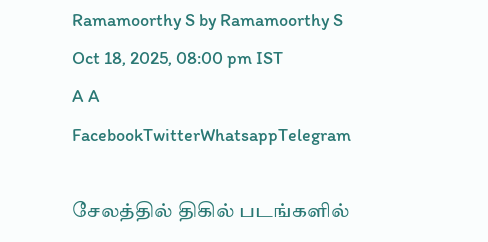Ramamoorthy S by Ramamoorthy S
Oct 18, 2025, 08:00 pm IST
A A
FacebookTwitterWhatsappTelegram

சேலத்தில் திகில் படங்களில்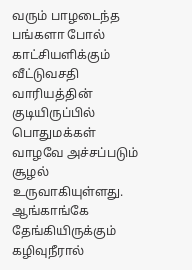வரும் பாழடைந்த பங்களா போல் காட்சியளிக்கும் வீட்டுவசதி வாரியத்தின் குடியிருப்பில் பொதுமக்கள் வாழவே அச்சப்படும் சூழல் உருவாகியுள்ளது. ஆங்காங்கே தேங்கியிருக்கும் கழிவுநீரால்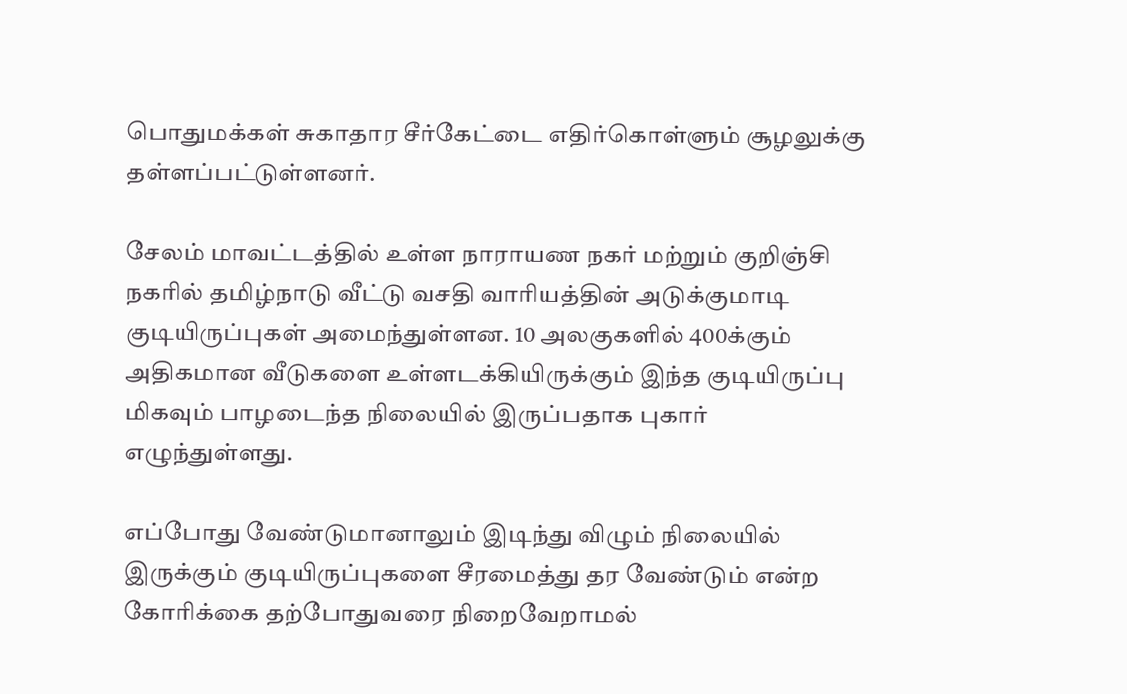பொதுமக்கள் சுகாதார சீர்கேட்டை எதிர்கொள்ளும் சூழலுக்கு தள்ளப்பட்டுள்ளனர்.

சேலம் மாவட்டத்தில் உள்ள நாராயண நகர் மற்றும் குறிஞ்சி நகரில் தமிழ்நாடு வீட்டு வசதி வாரியத்தின் அடுக்குமாடி குடியிருப்புகள் அமைந்துள்ளன. 10 அலகுகளில் 400க்கும் அதிகமான வீடுகளை உள்ளடக்கியிருக்கும் இந்த குடியிருப்பு மிகவும் பாழடைந்த நிலையில் இருப்பதாக புகார் எழுந்துள்ளது.

எப்போது வேண்டுமானாலும் இடிந்து விழும் நிலையில் இருக்கும் குடியிருப்புகளை சீரமைத்து தர வேண்டும் என்ற கோரிக்கை தற்போதுவரை நிறைவேறாமல்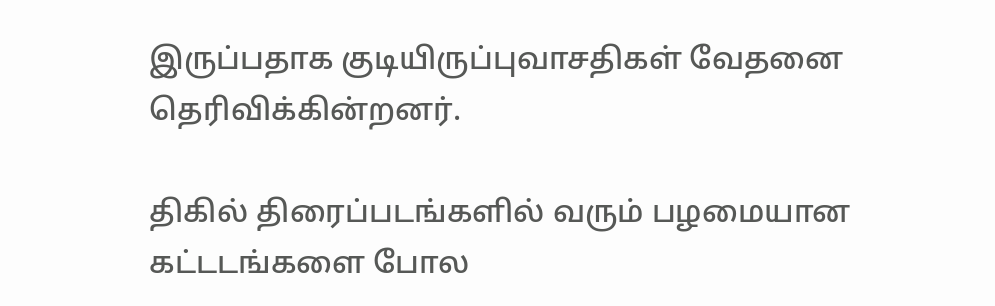இருப்பதாக குடியிருப்புவாசதிகள் வேதனை தெரிவிக்கின்றனர்.

திகில் திரைப்படங்களில் வரும் பழமையான கட்டடங்களை போல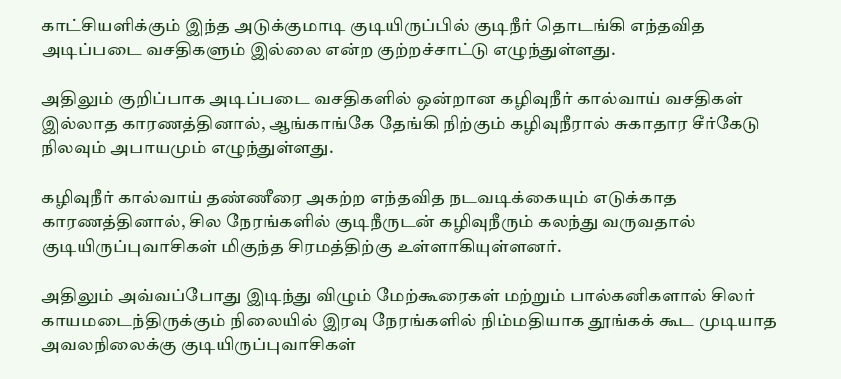காட்சியளிக்கும் இந்த அடுக்குமாடி குடியிருப்பில் குடிநீர் தொடங்கி எந்தவித அடிப்படை வசதிகளும் இல்லை என்ற குற்றச்சாட்டு எழுந்துள்ளது.

அதிலும் குறிப்பாக அடிப்படை வசதிகளில் ஒன்றான கழிவுநீர் கால்வாய் வசதிகள் இல்லாத காரணத்தினால், ஆங்காங்கே தேங்கி நிற்கும் கழிவுநீரால் சுகாதார சீர்கேடு நிலவும் அபாயமும் எழுந்துள்ளது.

கழிவுநீர் கால்வாய் தண்ணீரை அகற்ற எந்தவித நடவடிக்கையும் எடுக்காத காரணத்தினால், சில நேரங்களில் குடிநீருடன் கழிவுநீரும் கலந்து வருவதால் குடியிருப்புவாசிகள் மிகுந்த சிரமத்திற்கு உள்ளாகியுள்ளனர்.

அதிலும் அவ்வப்போது இடிந்து விழும் மேற்கூரைகள் மற்றும் பால்கனிகளால் சிலர் காயமடைந்திருக்கும் நிலையில் இரவு நேரங்களில் நிம்மதியாக தூங்கக் கூட முடியாத அவலநிலைக்கு குடியிருப்புவாசிகள்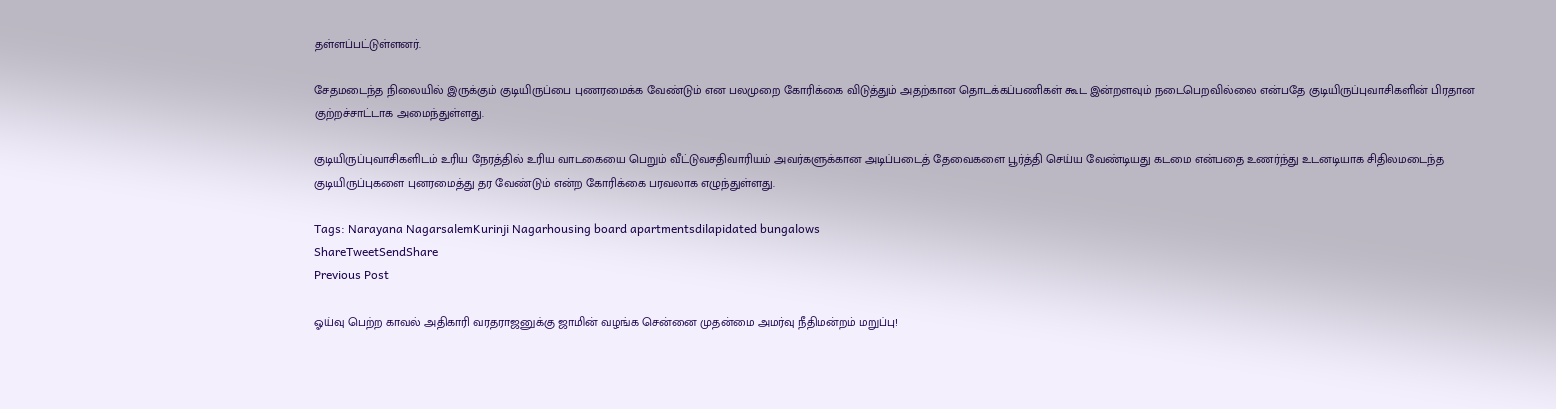தள்ளப்பட்டுள்ளனர்.

சேதமடைந்த நிலையில் இருக்கும் குடியிருப்பை புணரமைக்க வேண்டும் என பலமுறை கோரிக்கை விடுத்தும் அதற்கான தொடக்கப்பணிகள் கூட இன்றளவும் நடைபெறவில்லை என்பதே குடியிருப்புவாசிகளின் பிரதான குற்றச்சாட்டாக அமைந்துள்ளது.

குடியிருப்புவாசிகளிடம் உரிய நேரத்தில் உரிய வாடகையை பெறும் வீட்டுவசதிவாரியம் அவர்களுக்கான அடிப்படைத் தேவைகளை பூர்த்தி செய்ய வேண்டியது கடமை என்பதை உணர்ந்து உடனடியாக சிதிலமடைந்த குடியிருப்புகளை புனரமைத்து தர வேண்டும் என்ற கோரிக்கை பரவலாக எழுந்துள்ளது.

Tags: Narayana NagarsalemKurinji Nagarhousing board apartmentsdilapidated bungalows
ShareTweetSendShare
Previous Post

ஓய்வு பெற்ற காவல் அதிகாரி வரதராஜனுக்கு ஜாமின் வழங்க சென்னை முதன்மை அமர்வு நீதிமன்றம் மறுப்பு!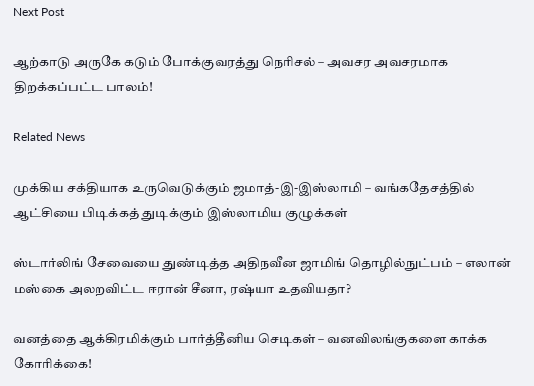Next Post

ஆற்காடு அருகே கடும் போக்குவரத்து நெரிசல் – அவசர அவசரமாக திறக்கப்பட்ட பாலம்!

Related News

முக்கிய சக்தியாக உருவெடுக்கும் ஜமாத்-இ-இஸ்லாமி – வங்கதேசத்தில் ஆட்சியை பிடிக்கத் துடிக்கும் இஸ்லாமிய குழுக்கள்

ஸ்டார்லிங் சேவையை துண்டித்த அதிநவீன ஜாமிங் தொழில்நுட்பம் – எலான் மஸ்கை அலறவிட்ட ஈரான் சீனா, ரஷ்யா உதவியதா?

வனத்தை ஆக்கிரமிக்கும் பார்த்தீனிய செடிகள் – வனவிலங்குகளை காக்க கோரிக்கை!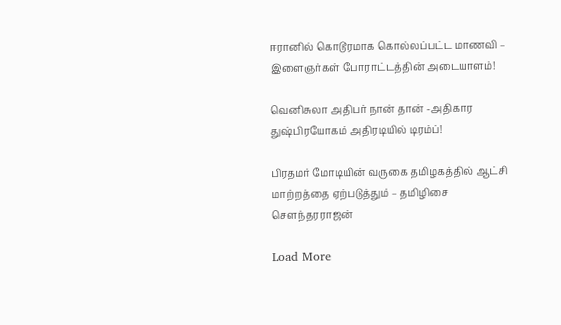ஈரானில் கொடூரமாக கொல்லப்பட்ட மாணவி – இளைஞர்கள் போராட்டத்தின் அடையாளம்!

வெனிசுலா அதிபர் நான் தான் -அதிகார துஷ்பிரயோகம் அதிரடியில் டிரம்ப்!

பிரதமர் மோடியின் வருகை தமிழகத்தில் ஆட்சி மாற்றத்தை ஏற்படுத்தும் – தமிழிசை சௌந்தரராஜன்

Load More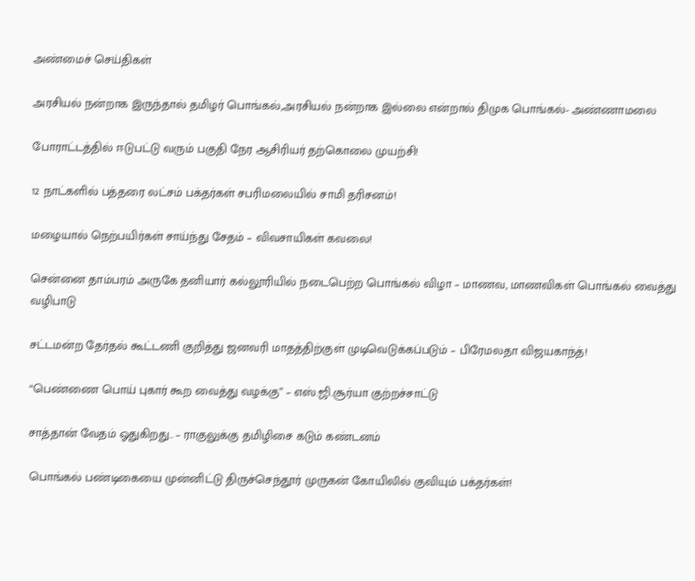அண்மைச் செய்திகள்

அரசியல் நன்றாக இருந்தால் தமிழர் பொங்கல்,அரசியல் நன்றாக இல்லை என்றால் திமுக பொங்கல்- அண்ணாமலை

போராட்டத்தில் ஈடுபட்டு வரும் பகுதி நேர ஆசிரியர் தற்கொலை முயற்சி!

12 நாட்களில் பத்தரை லட்சம் பக்தர்கள் சபரிமலையில் சாமி தரிசனம்!

மழையால் நெற்பயிர்கள் சாய்ந்து சேதம் – விவசாயிகள் கவலை!

சென்னை தாம்பரம் அருகே தனியார் கல்லூரியில் நடைபெற்ற பொங்கல் விழா – மாணவ, மாணவிகள் பொங்கல் வைத்து வழிபாடு

சட்டமன்ற தேர்தல் கூட்டணி குறித்து ஜனவரி மாதத்திற்குள் முடிவெடுக்கப்படும் – பிரேமலதா விஜயகாந்த்!

“பெண்ணை பொய் புகார் கூற வைத்து வழக்கு” – எஸ்.ஜி.சூர்யா குற்றச்சாட்டு

சாத்தான் வேதம் ஓதுகிறது.. – ராகுலுக்கு தமிழிசை கடும் கண்டனம்

பொங்கல் பண்டிகையை முன்னிட்டு திருச்செந்தூர் முருகன் கோயிலில் குவியும் பக்தர்கள்!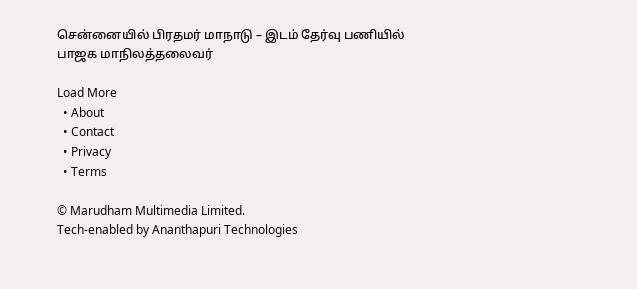சென்னையில் பிரதமர் மாநாடு – இடம் தேர்வு பணியில் பாஜக மாநிலத்தலைவர்

Load More
  • About
  • Contact
  • Privacy
  • Terms

© Marudham Multimedia Limited.
Tech-enabled by Ananthapuri Technologies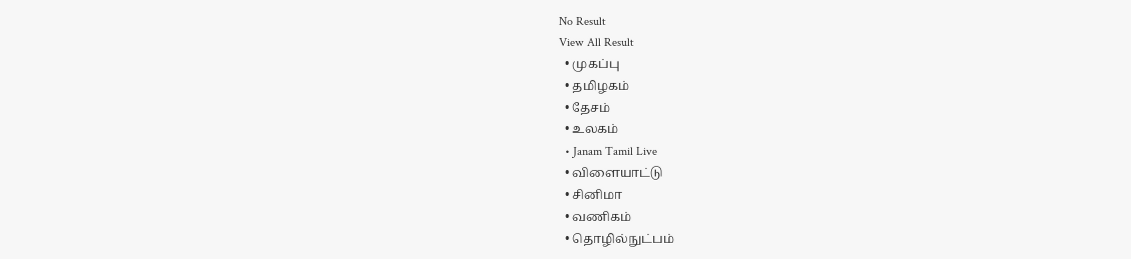No Result
View All Result
  • முகப்பு
  • தமிழகம்
  • தேசம்
  • உலகம்
  • Janam Tamil Live
  • விளையாட்டு
  • சினிமா
  • வணிகம்
  • தொழில்நுட்பம்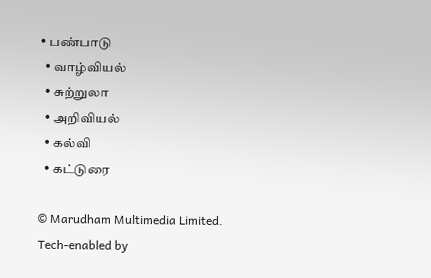• பண்பாடு
  • வாழ்வியல்
  • சுற்றுலா
  • அறிவியல்
  • கல்வி
  • கட்டுரை

© Marudham Multimedia Limited.
Tech-enabled by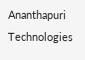Ananthapuri Technologies